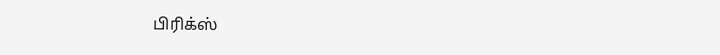பிரிக்ஸ்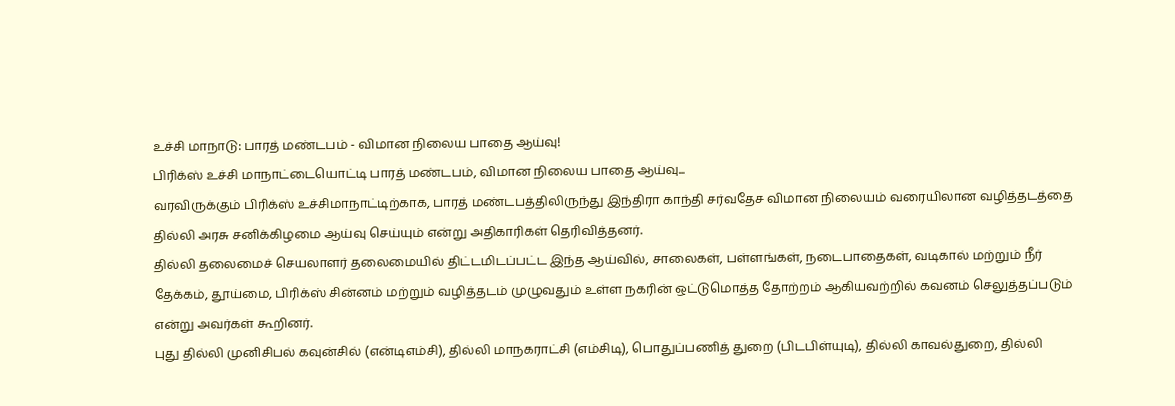உச்சி மாநாடு: பாரத் மண்டபம் - விமான நிலைய பாதை ஆய்வு!
பிரிக்ஸ் உச்சி மாநாட்டையொட்டி பாரத் மண்டபம், விமான நிலைய பாதை ஆய்வு...
வரவிருக்கும் பிரிக்ஸ் உச்சிமாநாட்டிற்காக, பாரத் மண்டபத்திலிருந்து இந்திரா காந்தி சர்வதேச விமான நிலையம் வரையிலான வழித்தடத்தை தில்லி அரசு சனிக்கிழமை ஆய்வு செய்யும் என்று அதிகாரிகள் தெரிவித்தனர்.
தில்லி தலைமைச் செயலாளர் தலைமையில் திட்டமிடப்பட்ட இந்த ஆய்வில், சாலைகள், பள்ளங்கள், நடைபாதைகள், வடிகால் மற்றும் நீர் தேக்கம், தூய்மை, பிரிக்ஸ் சின்னம் மற்றும் வழித்தடம் முழுவதும் உள்ள நகரின் ஒட்டுமொத்த தோற்றம் ஆகியவற்றில் கவனம் செலுத்தப்படும் என்று அவர்கள் கூறினர்.
புது தில்லி முனிசிபல் கவுன்சில் (என்டிஎம்சி), தில்லி மாநகராட்சி (எம்சிடி), பொதுப்பணித் துறை (பிடபிள்யுடி), தில்லி காவல்துறை, தில்லி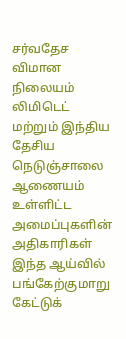சர்வதேச விமான நிலையம் லிமிடெட் மற்றும் இந்திய தேசிய நெடுஞ்சாலை ஆணையம் உள்ளிட்ட அமைப்புகளின் அதிகாரிகள் இந்த ஆய்வில் பங்கேற்குமாறு கேட்டுக்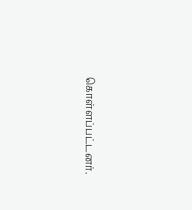கொள்ளப்பட்டனர்.